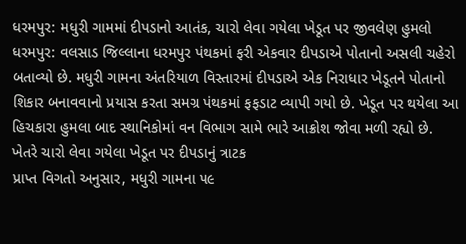ધરમપુર: મધુરી ગામમાં દીપડાનો આતંક, ચારો લેવા ગયેલા ખેડૂત પર જીવલેણ હુમલો
ધરમપુર: વલસાડ જિલ્લાના ધરમપુર પંથકમાં ફરી એકવાર દીપડાએ પોતાનો અસલી ચહેરો બતાવ્યો છે. મધુરી ગામના અંતરિયાળ વિસ્તારમાં દીપડાએ એક નિરાધાર ખેડૂતને પોતાનો શિકાર બનાવવાનો પ્રયાસ કરતા સમગ્ર પંથકમાં ફફડાટ વ્યાપી ગયો છે. ખેડૂત પર થયેલા આ હિચકારા હુમલા બાદ સ્થાનિકોમાં વન વિભાગ સામે ભારે આક્રોશ જોવા મળી રહ્યો છે.
ખેતરે ચારો લેવા ગયેલા ખેડૂત પર દીપડાનું ત્રાટક
પ્રાપ્ત વિગતો અનુસાર, મધુરી ગામના ૫૯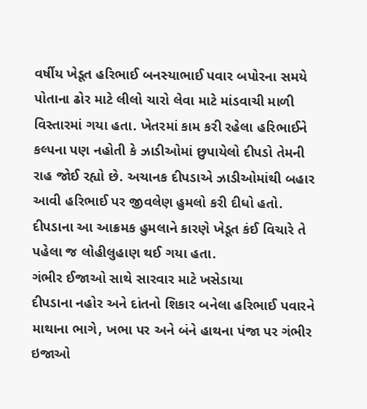વર્ષીય ખેડૂત હરિભાઈ બનસ્યાભાઈ પવાર બપોરના સમયે પોતાના ઢોર માટે લીલો ચારો લેવા માટે માંડવાચી માળી વિસ્તારમાં ગયા હતા. ખેતરમાં કામ કરી રહેલા હરિભાઈને કલ્પના પણ નહોતી કે ઝાડીઓમાં છુપાયેલો દીપડો તેમની રાહ જોઈ રહ્યો છે. અચાનક દીપડાએ ઝાડીઓમાંથી બહાર આવી હરિભાઈ પર જીવલેણ હુમલો કરી દીધો હતો. દીપડાના આ આક્રમક હુમલાને કારણે ખેડૂત કંઈ વિચારે તે પહેલા જ લોહીલુહાણ થઈ ગયા હતા.
ગંભીર ઈજાઓ સાથે સારવાર માટે ખસેડાયા
દીપડાના નહોર અને દાંતનો શિકાર બનેલા હરિભાઈ પવારને માથાના ભાગે, ખભા પર અને બંને હાથના પંજા પર ગંભીર ઇજાઓ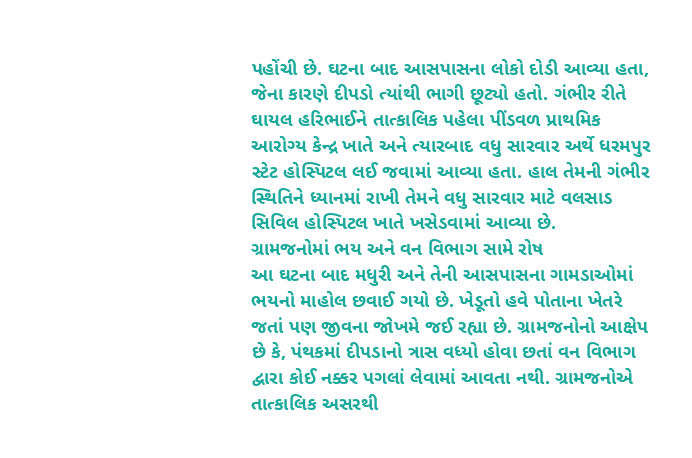પહોંચી છે. ઘટના બાદ આસપાસના લોકો દોડી આવ્યા હતા, જેના કારણે દીપડો ત્યાંથી ભાગી છૂટ્યો હતો. ગંભીર રીતે ઘાયલ હરિભાઈને તાત્કાલિક પહેલા પીંડવળ પ્રાથમિક આરોગ્ય કેન્દ્ર ખાતે અને ત્યારબાદ વધુ સારવાર અર્થે ધરમપુર સ્ટેટ હોસ્પિટલ લઈ જવામાં આવ્યા હતા. હાલ તેમની ગંભીર સ્થિતિને ધ્યાનમાં રાખી તેમને વધુ સારવાર માટે વલસાડ સિવિલ હોસ્પિટલ ખાતે ખસેડવામાં આવ્યા છે.
ગ્રામજનોમાં ભય અને વન વિભાગ સામે રોષ
આ ઘટના બાદ મધુરી અને તેની આસપાસના ગામડાઓમાં ભયનો માહોલ છવાઈ ગયો છે. ખેડૂતો હવે પોતાના ખેતરે જતાં પણ જીવના જોખમે જઈ રહ્યા છે. ગ્રામજનોનો આક્ષેપ છે કે, પંથકમાં દીપડાનો ત્રાસ વધ્યો હોવા છતાં વન વિભાગ દ્વારા કોઈ નક્કર પગલાં લેવામાં આવતા નથી. ગ્રામજનોએ તાત્કાલિક અસરથી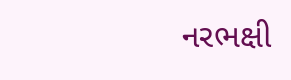નરભક્ષી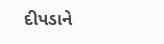દીપડાને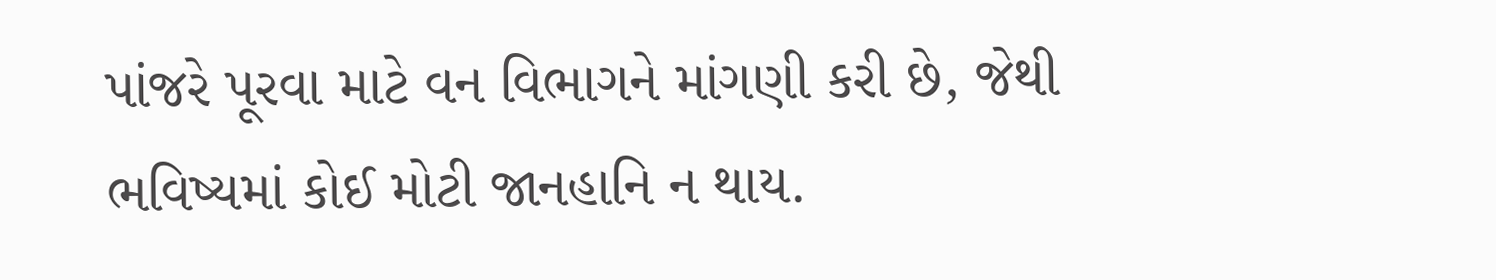પાંજરે પૂરવા માટે વન વિભાગને માંગણી કરી છે, જેથી ભવિષ્યમાં કોઈ મોટી જાનહાનિ ન થાય.